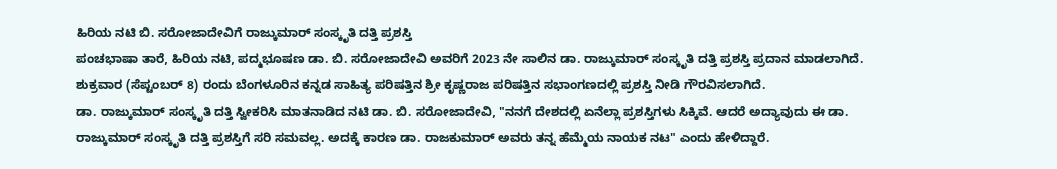ಹಿರಿಯ ನಟಿ ಬಿ. ಸರೋಜಾದೇವಿಗೆ ರಾಜ್ಕುಮಾರ್ ಸಂಸ್ಕೃತಿ ದತ್ತಿ ಪ್ರಶಸ್ತಿ
ಪಂಚಭಾಷಾ ತಾರೆ, ಹಿರಿಯ ನಟಿ, ಪದ್ಮಭೂಷಣ ಡಾ. ಬಿ. ಸರೋಜಾದೇವಿ ಅವರಿಗೆ 2023 ನೇ ಸಾಲಿನ ಡಾ. ರಾಜ್ಕುಮಾರ್ ಸಂಸ್ಕೃತಿ ದತ್ತಿ ಪ್ರಶಸ್ತಿ ಪ್ರದಾನ ಮಾಡಲಾಗಿದೆ. ಶುಕ್ರವಾರ (ಸೆಪ್ಟಂಬರ್ 8) ರಂದು ಬೆಂಗಳೂರಿನ ಕನ್ನಡ ಸಾಹಿತ್ಯ ಪರಿಷತ್ತಿನ ಶ್ರೀ ಕೃಷ್ಣರಾಜ ಪರಿಷತ್ತಿನ ಸಭಾಂಗಣದಲ್ಲಿ ಪ್ರಶಸ್ತಿ ನೀಡಿ ಗೌರವಿಸಲಾಗಿದೆ.
ಡಾ. ರಾಜ್ಕುಮಾರ್ ಸಂಸ್ಕೃತಿ ದತ್ತಿ ಸ್ವೀಕರಿಸಿ ಮಾತನಾಡಿದ ನಟಿ ಡಾ. ಬಿ. ಸರೋಜಾದೇವಿ, "ನನಗೆ ದೇಶದಲ್ಲಿ ಏನೆಲ್ಲಾ ಪ್ರಶಸ್ತಿಗಳು ಸಿಕ್ಕಿವೆ. ಆದರೆ ಅದ್ಯಾವುದು ಈ ಡಾ. ರಾಜ್ಕುಮಾರ್ ಸಂಸ್ಕೃತಿ ದತ್ತಿ ಪ್ರಶಸ್ತಿಗೆ ಸರಿ ಸಮವಲ್ಲ. ಅದಕ್ಕೆ ಕಾರಣ ಡಾ. ರಾಜಕುಮಾರ್ ಅವರು ತನ್ನ ಹೆಮ್ಮೆಯ ನಾಯಕ ನಟ" ಎಂದು ಹೇಳಿದ್ದಾರೆ.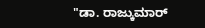"ಡಾ. ರಾಜ್ಕುಮಾರ್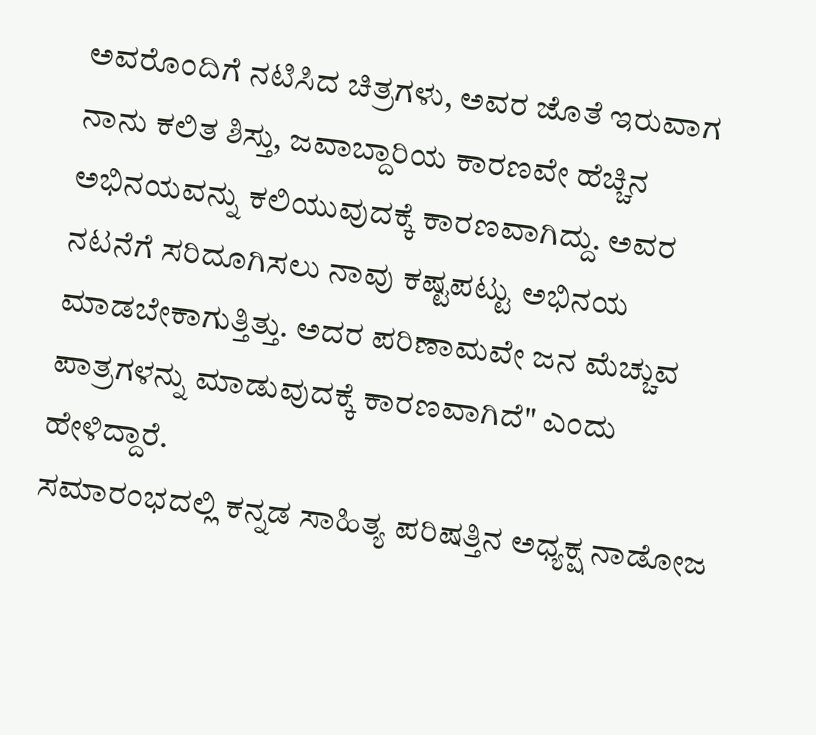ಅವರೊಂದಿಗೆ ನಟಿಸಿದ ಚಿತ್ರಗಳು, ಅವರ ಜೊತೆ ಇರುವಾಗ ನಾನು ಕಲಿತ ಶಿಸ್ತು, ಜವಾಬ್ದಾರಿಯ ಕಾರಣವೇ ಹೆಚ್ಚಿನ ಅಭಿನಯವನ್ನು ಕಲಿಯುವುದಕ್ಕೆ ಕಾರಣವಾಗಿದ್ದು. ಅವರ ನಟನೆಗೆ ಸರಿದೂಗಿಸಲು ನಾವು ಕಷ್ಟಪಟ್ಟು ಅಭಿನಯ ಮಾಡಬೇಕಾಗುತ್ತಿತ್ತು. ಅದರ ಪರಿಣಾಮವೇ ಜನ ಮೆಚ್ಚುವ ಪಾತ್ರಗಳನ್ನು ಮಾಡುವುದಕ್ಕೆ ಕಾರಣವಾಗಿದೆ" ಎಂದು ಹೇಳಿದ್ದಾರೆ.
ಸಮಾರಂಭದಲ್ಲಿ ಕನ್ನಡ ಸಾಹಿತ್ಯ ಪರಿಷತ್ತಿನ ಅಧ್ಯಕ್ಷ ನಾಡೋಜ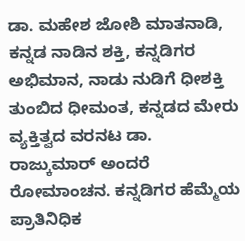ಡಾ. ಮಹೇಶ ಜೋಶಿ ಮಾತನಾಡಿ, ಕನ್ನಡ ನಾಡಿನ ಶಕ್ತಿ, ಕನ್ನಡಿಗರ ಅಭಿಮಾನ, ನಾಡು ನುಡಿಗೆ ಧೀಶಕ್ತಿ ತುಂಬಿದ ಧೀಮಂತ, ಕನ್ನಡದ ಮೇರು ವ್ಯಕ್ತಿತ್ವದ ವರನಟ ಡಾ. ರಾಜ್ಕುಮಾರ್ ಅಂದರೆ ರೋಮಾಂಚನ. ಕನ್ನಡಿಗರ ಹೆಮ್ಮೆಯ ಪ್ರಾತಿನಿಧಿಕ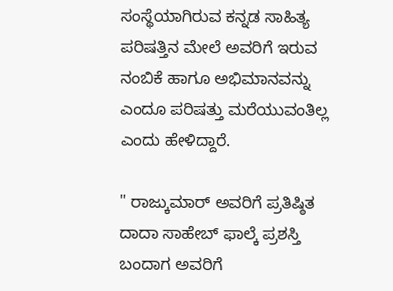ಸಂಸ್ಥೆಯಾಗಿರುವ ಕನ್ನಡ ಸಾಹಿತ್ಯ ಪರಿಷತ್ತಿನ ಮೇಲೆ ಅವರಿಗೆ ಇರುವ ನಂಬಿಕೆ ಹಾಗೂ ಅಭಿಮಾನವನ್ನು ಎಂದೂ ಪರಿಷತ್ತು ಮರೆಯುವಂತಿಲ್ಲ ಎಂದು ಹೇಳಿದ್ದಾರೆ.

" ರಾಜ್ಕುಮಾರ್ ಅವರಿಗೆ ಪ್ರತಿಷ್ಠಿತ ದಾದಾ ಸಾಹೇಬ್ ಫಾಲ್ಕೆ ಪ್ರಶಸ್ತಿ ಬಂದಾಗ ಅವರಿಗೆ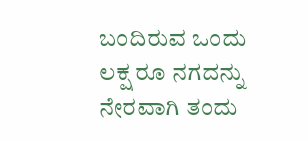ಬಂದಿರುವ ಒಂದು ಲಕ್ಷ ರೂ ನಗದನ್ನು ನೇರವಾಗಿ ತಂದು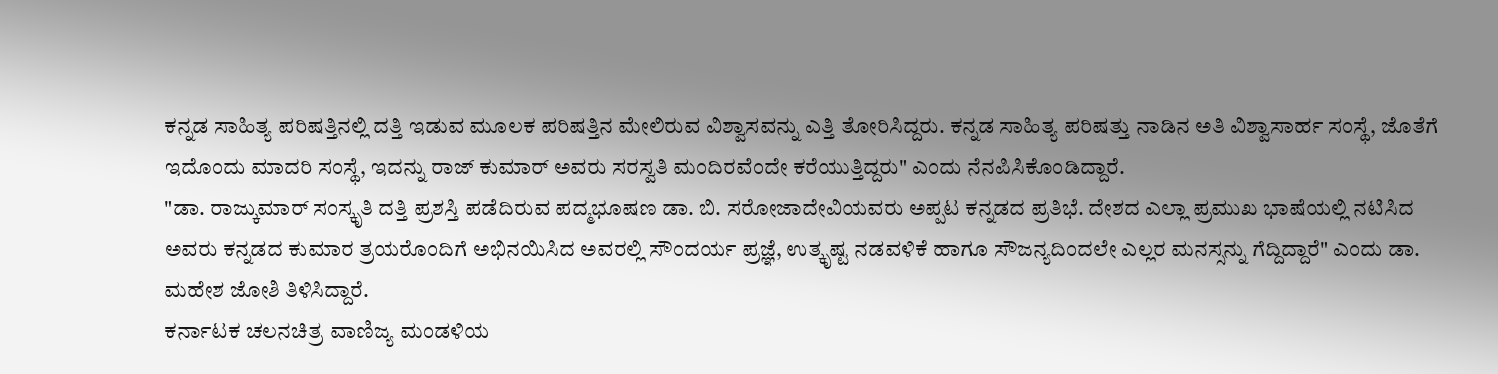ಕನ್ನಡ ಸಾಹಿತ್ಯ ಪರಿಷತ್ತಿನಲ್ಲಿ ದತ್ತಿ ಇಡುವ ಮೂಲಕ ಪರಿಷತ್ತಿನ ಮೇಲಿರುವ ವಿಶ್ವಾಸವನ್ನು ಎತ್ತಿ ತೋರಿಸಿದ್ದರು. ಕನ್ನಡ ಸಾಹಿತ್ಯ ಪರಿಷತ್ತು ನಾಡಿನ ಅತಿ ವಿಶ್ವಾಸಾರ್ಹ ಸಂಸ್ಥೆ, ಜೊತೆಗೆ ಇದೊಂದು ಮಾದರಿ ಸಂಸ್ಥೆ, ಇದನ್ನು ರಾಜ್ ಕುಮಾರ್ ಅವರು ಸರಸ್ವತಿ ಮಂದಿರವೆಂದೇ ಕರೆಯುತ್ತಿದ್ದರು" ಎಂದು ನೆನಪಿಸಿಕೊಂಡಿದ್ದಾರೆ.
"ಡಾ. ರಾಜ್ಕುಮಾರ್ ಸಂಸ್ಕೃತಿ ದತ್ತಿ ಪ್ರಶಸ್ತಿ ಪಡೆದಿರುವ ಪದ್ಮಭೂಷಣ ಡಾ. ಬಿ. ಸರೋಜಾದೇವಿಯವರು ಅಪ್ಪಟ ಕನ್ನಡದ ಪ್ರತಿಭೆ. ದೇಶದ ಎಲ್ಲಾ ಪ್ರಮುಖ ಭಾಷೆಯಲ್ಲಿ ನಟಿಸಿದ ಅವರು ಕನ್ನಡದ ಕುಮಾರ ತ್ರಯರೊಂದಿಗೆ ಅಭಿನಯಿಸಿದ ಅವರಲ್ಲಿ ಸೌಂದರ್ಯ ಪ್ರಜ್ಞೆ, ಉತ್ಕೃಷ್ಟ ನಡವಳಿಕೆ ಹಾಗೂ ಸೌಜನ್ಯದಿಂದಲೇ ಎಲ್ಲರ ಮನಸ್ಸನ್ನು ಗೆದ್ದಿದ್ದಾರೆ" ಎಂದು ಡಾ. ಮಹೇಶ ಜೋಶಿ ತಿಳಿಸಿದ್ದಾರೆ.
ಕರ್ನಾಟಕ ಚಲನಚಿತ್ರ ವಾಣಿಜ್ಯ ಮಂಡಳಿಯ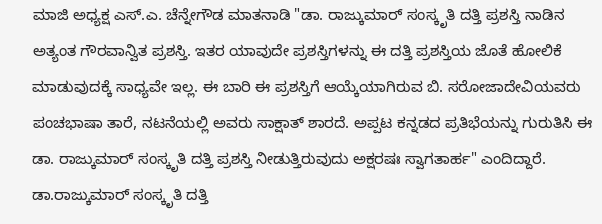ಮಾಜಿ ಅಧ್ಯಕ್ಷ ಎಸ್.ಎ. ಚೆನ್ನೇಗೌಡ ಮಾತನಾಡಿ "ಡಾ. ರಾಜ್ಕುಮಾರ್ ಸಂಸ್ಕೃತಿ ದತ್ತಿ ಪ್ರಶಸ್ತಿ ನಾಡಿನ ಅತ್ಯಂತ ಗೌರವಾನ್ವಿತ ಪ್ರಶಸ್ತಿ. ಇತರ ಯಾವುದೇ ಪ್ರಶಸ್ತಿಗಳನ್ನು ಈ ದತ್ತಿ ಪ್ರಶಸ್ತಿಯ ಜೊತೆ ಹೋಲಿಕೆ ಮಾಡುವುದಕ್ಕೆ ಸಾಧ್ಯವೇ ಇಲ್ಲ. ಈ ಬಾರಿ ಈ ಪ್ರಶಸ್ತಿಗೆ ಆಯ್ಕೆಯಾಗಿರುವ ಬಿ. ಸರೋಜಾದೇವಿಯವರು ಪಂಚಭಾಷಾ ತಾರೆ, ನಟನೆಯಲ್ಲಿ ಅವರು ಸಾಕ್ಷಾತ್ ಶಾರದೆ. ಅಪ್ಪಟ ಕನ್ನಡದ ಪ್ರತಿಭೆಯನ್ನು ಗುರುತಿಸಿ ಈ ಡಾ. ರಾಜ್ಕುಮಾರ್ ಸಂಸ್ಕೃತಿ ದತ್ತಿ ಪ್ರಶಸ್ತಿ ನೀಡುತ್ತಿರುವುದು ಅಕ್ಷರಷಃ ಸ್ವಾಗತಾರ್ಹ" ಎಂದಿದ್ದಾರೆ.
ಡಾ.ರಾಜ್ಕುಮಾರ್ ಸಂಸ್ಕೃತಿ ದತ್ತಿ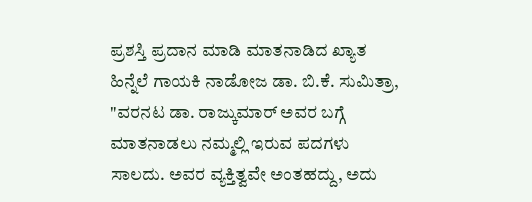ಪ್ರಶಸ್ತಿ ಪ್ರದಾನ ಮಾಡಿ ಮಾತನಾಡಿದ ಖ್ಯಾತ ಹಿನ್ನೆಲೆ ಗಾಯಕಿ ನಾಡೋಜ ಡಾ. ಬಿ.ಕೆ. ಸುಮಿತ್ರಾ, "ವರನಟ ಡಾ. ರಾಜ್ಕುಮಾರ್ ಅವರ ಬಗ್ಗೆ ಮಾತನಾಡಲು ನಮ್ಮಲ್ಲಿ ಇರುವ ಪದಗಳು ಸಾಲದು. ಅವರ ವ್ಯಕ್ತಿತ್ವವೇ ಅಂತಹದ್ದು, ಅದು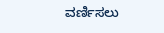ವರ್ಣಿಸಲು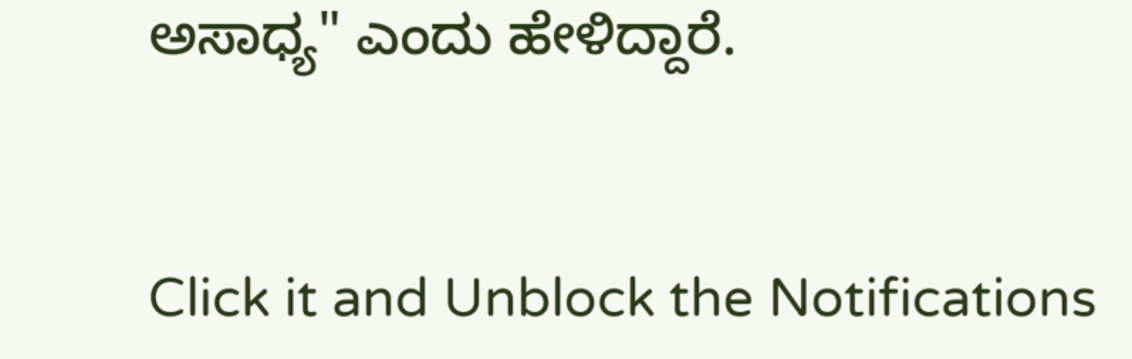ಅಸಾಧ್ಯ" ಎಂದು ಹೇಳಿದ್ದಾರೆ.


Click it and Unblock the Notifications